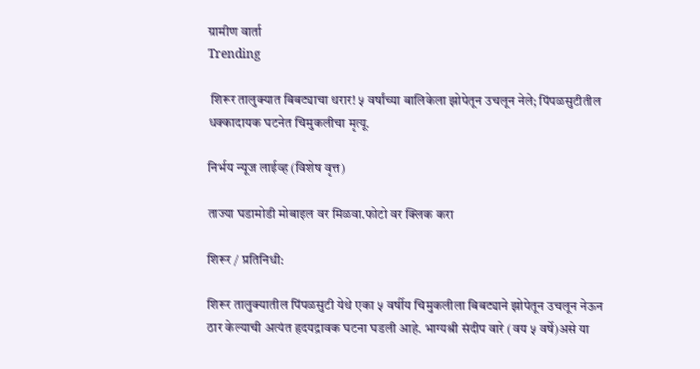ग्रामीण वार्ता
Trending

 शिरूर तालुक्यात बिबट्याचा थरार! ५ वर्षांच्या बालिकेला झोपेतून उचलून नेले; पिंपळसुटीतील धक्कादायक घटनेत चिमुकलीचा मृत्यू.

निर्भय न्यूज लाईव्ह (विशेष वृत्त)

ताज्या घडामोडी मोबाइल वर मिळवा.फोटो वर क्लिक करा

शिरूर / प्रतिनिधी:

शिरूर तालुक्यातील पिंपळसुटी येथे एका ५ वर्षीय चिमुकलीला बिबट्याने झोपेतून उचलून नेऊन ठार केल्याची अत्यंत हृदयद्रावक घटना घडली आहे. भाग्यश्री संदीप वारे (वय ५ वर्षे)असे या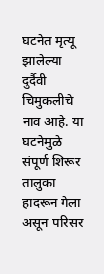घटनेत मृत्यू झालेल्या दुर्दैवी चिमुकलीचे नाव आहे. या घटनेमुळे संपूर्ण शिरूर तालुका हादरून गेला असून परिसर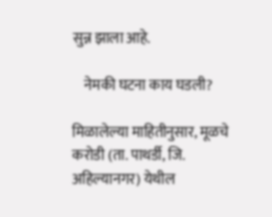सुन्न झाला आहे.

    नेमकी घटना काय घडली?

मिळालेल्या माहितीनुसार, मूळचे करोडी (ता. पाथर्डी, जि. अहिल्यानगर) येथील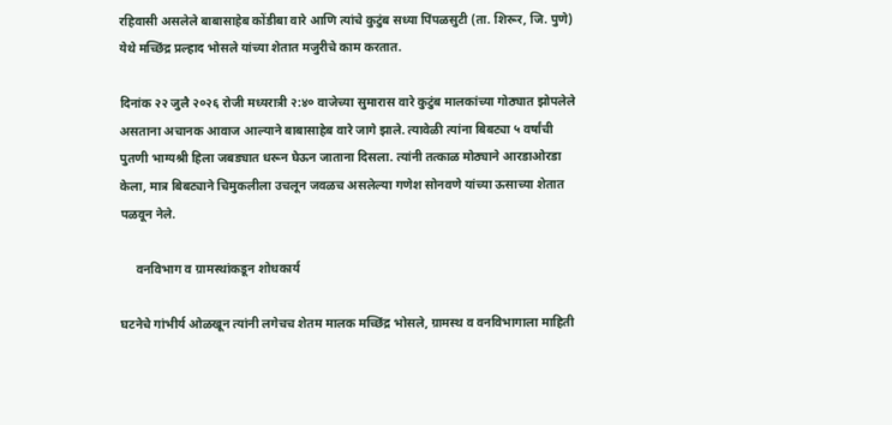रहिवासी असलेले बाबासाहेब कोंडीबा वारे आणि त्यांचे कुटुंब सध्या पिंपळसुटी (ता. शिरूर, जि. पुणे) येथे मच्छिंद्र प्रल्हाद भोसले यांच्या शेतात मजुरीचे काम करतात.

दिनांक २२ जुलै २०२६ रोजी मध्यरात्री २:४० वाजेच्या सुमारास वारे कुटुंब मालकांच्या गोठ्यात झोपलेले असताना अचानक आवाज आल्याने बाबासाहेब वारे जागे झाले. त्यावेळी त्यांना बिबट्या ५ वर्षांची पुतणी भाग्यश्री हिला जबड्यात धरून घेऊन जाताना दिसला. त्यांनी तत्काळ मोठ्याने आरडाओरडा केला, मात्र बिबट्याने चिमुकलीला उचलून जवळच असलेल्या गणेश सोनवणे यांच्या ऊसाच्या शेतात पळवून नेले.

     वनविभाग व ग्रामस्थांकडून शोधकार्य

घटनेचे गांभीर्य ओळखून त्यांनी लगेचच शेतम मालक मच्छिंद्र भोसले, ग्रामस्थ व वनविभागाला माहिती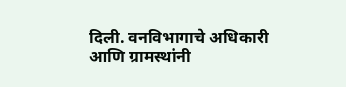दिली. वनविभागाचे अधिकारी आणि ग्रामस्थांनी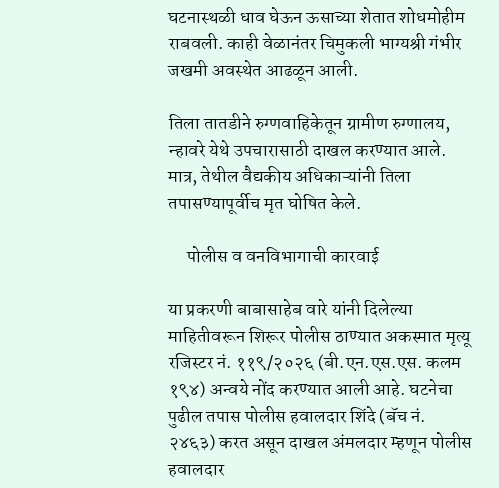घटनास्थळी धाव घेऊन ऊसाच्या शेतात शोधमोहीम राबवली. काही वेळानंतर चिमुकली भाग्यश्री गंभीर जखमी अवस्थेत आढळून आली.

तिला तातडीने रुग्णवाहिकेतून ग्रामीण रुग्णालय, न्हावरे येथे उपचारासाठी दाखल करण्यात आले. मात्र, तेथील वैद्यकीय अधिकाऱ्यांनी तिला तपासण्यापूर्वीच मृत घोषित केले.

     पोलीस व वनविभागाची कारवाई

या प्रकरणी बाबासाहेब वारे यांनी दिलेल्या माहितीवरून शिरूर पोलीस ठाण्यात अकस्मात मृत्यू रजिस्टर नं. ११९/२०२६ (बी.एन.एस.एस. कलम १९४) अन्वये नोंद करण्यात आली आहे. घटनेचा पुढील तपास पोलीस हवालदार शिंदे (बॅच नं. २४६३) करत असून दाखल अंमलदार म्हणून पोलीस हवालदार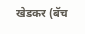खेडकर (बॅच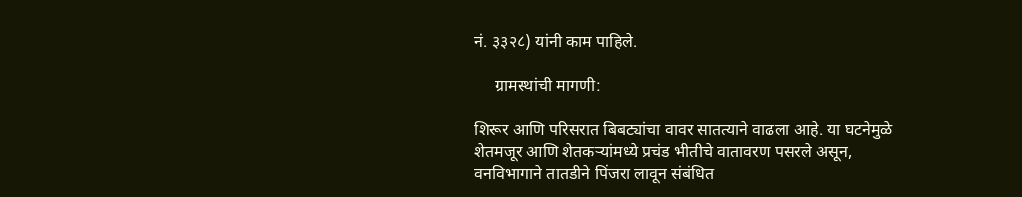नं. ३३२८) यांनी काम पाहिले.

     ग्रामस्थांची मागणी:

शिरूर आणि परिसरात बिबट्यांचा वावर सातत्याने वाढला आहे. या घटनेमुळे शेतमजूर आणि शेतकऱ्यांमध्ये प्रचंड भीतीचे वातावरण पसरले असून, वनविभागाने तातडीने पिंजरा लावून संबंधित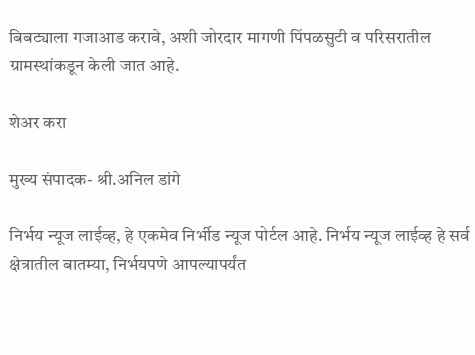बिबट्याला गजाआड करावे, अशी जोरदार मागणी पिंपळसुटी व परिसरातील ग्रामस्थांकडून केली जात आहे.

शेअर करा

मुख्य संपादक- श्री.अनिल डांगे

निर्भय न्यूज लाईव्ह, हे एकमेव निर्भीड न्यूज पोर्टल आहे. निर्भय न्यूज लाईव्ह हे सर्व क्षेत्रातील बातम्या, निर्भयपणे आपल्यापर्यंत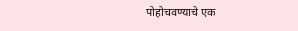पोहोचवण्याचे एक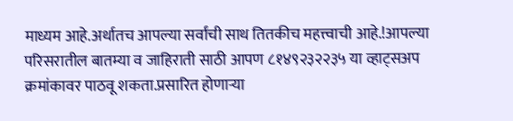माध्यम आहे.अर्थातच आपल्या सर्वांची साथ तितकीच महत्त्वाची आहे.!आपल्या परिसरातील बातम्या व जाहिराती साठी आपण ८१४९२३२२३५ या व्हाट्सअप क्रमांकावर पाठवू शकता.प्रसारित होणाऱ्या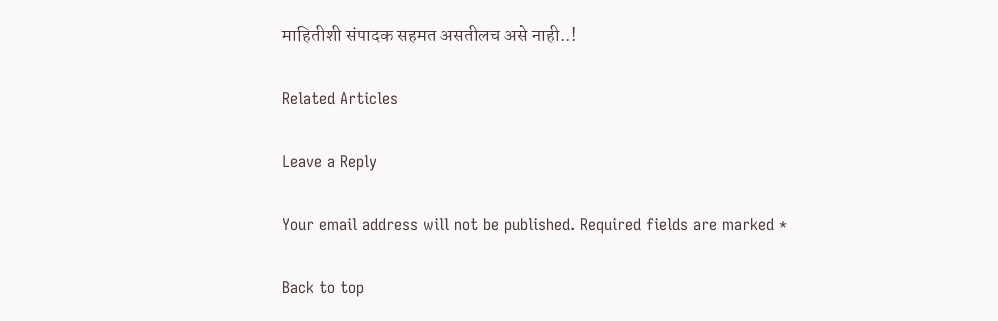माहितीशी संपादक सहमत असतीलच असे नाही..!

Related Articles

Leave a Reply

Your email address will not be published. Required fields are marked *

Back to top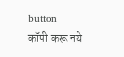button
कॉपी करू नये